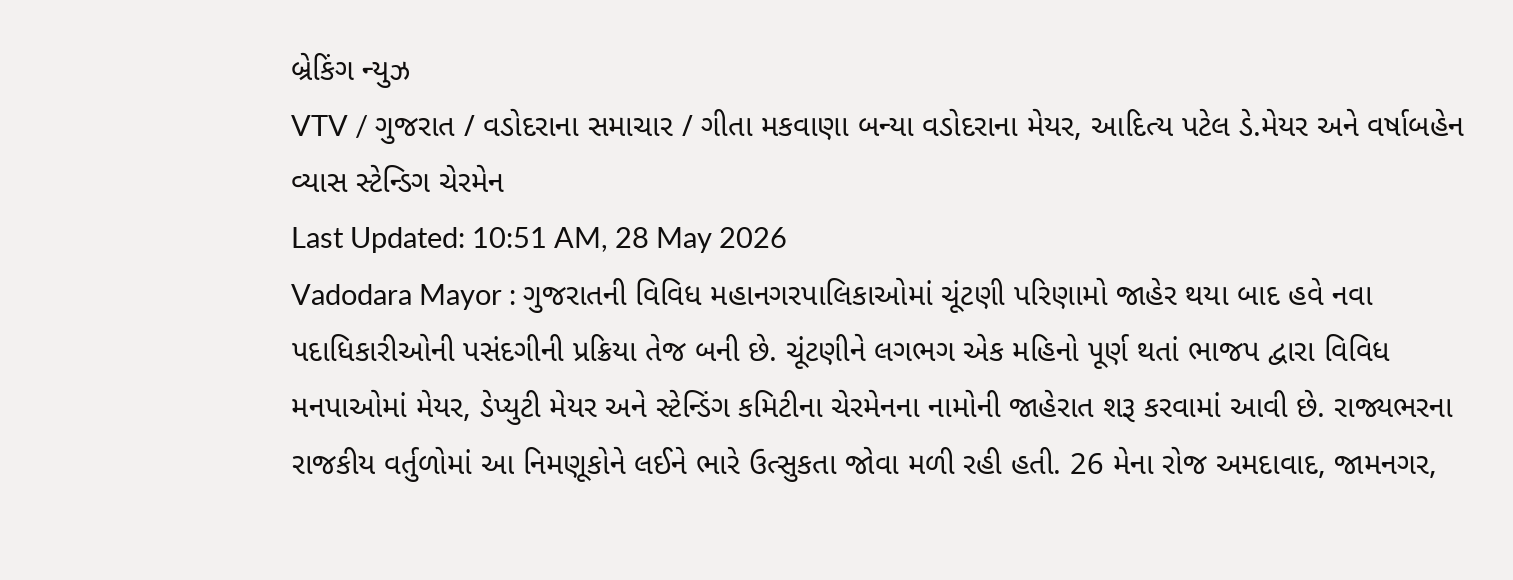બ્રેકિંગ ન્યુઝ
VTV / ગુજરાત / વડોદરાના સમાચાર / ગીતા મકવાણા બન્યા વડોદરાના મેયર, આદિત્ય પટેલ ડે.મેયર અને વર્ષાબહેન વ્યાસ સ્ટેન્ડિગ ચેરમેન
Last Updated: 10:51 AM, 28 May 2026
Vadodara Mayor : ગુજરાતની વિવિધ મહાનગરપાલિકાઓમાં ચૂંટણી પરિણામો જાહેર થયા બાદ હવે નવા પદાધિકારીઓની પસંદગીની પ્રક્રિયા તેજ બની છે. ચૂંટણીને લગભગ એક મહિનો પૂર્ણ થતાં ભાજપ દ્વારા વિવિધ મનપાઓમાં મેયર, ડેપ્યુટી મેયર અને સ્ટેન્ડિંગ કમિટીના ચેરમેનના નામોની જાહેરાત શરૂ કરવામાં આવી છે. રાજ્યભરના રાજકીય વર્તુળોમાં આ નિમણૂકોને લઈને ભારે ઉત્સુકતા જોવા મળી રહી હતી. 26 મેના રોજ અમદાવાદ, જામનગર,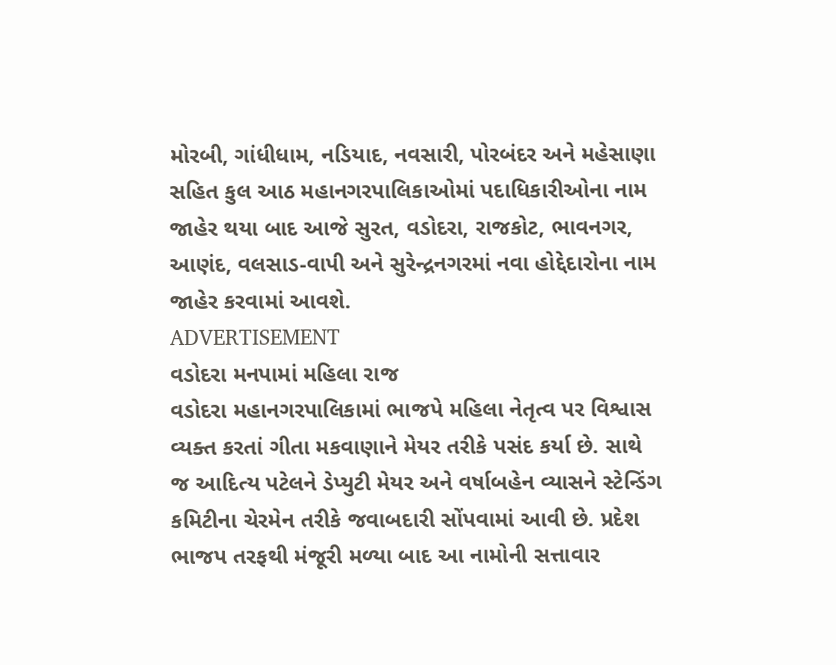મોરબી, ગાંધીધામ, નડિયાદ, નવસારી, પોરબંદર અને મહેસાણા સહિત કુલ આઠ મહાનગરપાલિકાઓમાં પદાધિકારીઓના નામ જાહેર થયા બાદ આજે સુરત, વડોદરા, રાજકોટ, ભાવનગર, આણંદ, વલસાડ-વાપી અને સુરેન્દ્રનગરમાં નવા હોદ્દેદારોના નામ જાહેર કરવામાં આવશે.
ADVERTISEMENT
વડોદરા મનપામાં મહિલા રાજ
વડોદરા મહાનગરપાલિકામાં ભાજપે મહિલા નેતૃત્વ પર વિશ્વાસ વ્યક્ત કરતાં ગીતા મકવાણાને મેયર તરીકે પસંદ કર્યા છે. સાથે જ આદિત્ય પટેલને ડેપ્યુટી મેયર અને વર્ષાબહેન વ્યાસને સ્ટેન્ડિંગ કમિટીના ચેરમેન તરીકે જવાબદારી સોંપવામાં આવી છે. પ્રદેશ ભાજપ તરફથી મંજૂરી મળ્યા બાદ આ નામોની સત્તાવાર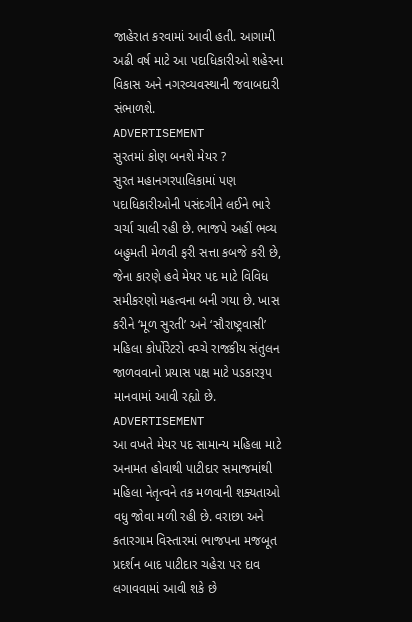જાહેરાત કરવામાં આવી હતી. આગામી અઢી વર્ષ માટે આ પદાધિકારીઓ શહેરના વિકાસ અને નગરવ્યવસ્થાની જવાબદારી સંભાળશે.
ADVERTISEMENT
સુરતમાં કોણ બનશે મેયર ?
સુરત મહાનગરપાલિકામાં પણ પદાધિકારીઓની પસંદગીને લઈને ભારે ચર્ચા ચાલી રહી છે. ભાજપે અહીં ભવ્ય બહુમતી મેળવી ફરી સત્તા કબજે કરી છે, જેના કારણે હવે મેયર પદ માટે વિવિધ સમીકરણો મહત્વના બની ગયા છે. ખાસ કરીને ‘મૂળ સુરતી’ અને ‘સૌરાષ્ટ્રવાસી’ મહિલા કોર્પોરેટરો વચ્ચે રાજકીય સંતુલન જાળવવાનો પ્રયાસ પક્ષ માટે પડકારરૂપ માનવામાં આવી રહ્યો છે.
ADVERTISEMENT
આ વખતે મેયર પદ સામાન્ય મહિલા માટે અનામત હોવાથી પાટીદાર સમાજમાંથી મહિલા નેતૃત્વને તક મળવાની શક્યતાઓ વધુ જોવા મળી રહી છે. વરાછા અને કતારગામ વિસ્તારમાં ભાજપના મજબૂત પ્રદર્શન બાદ પાટીદાર ચહેરા પર દાવ લગાવવામાં આવી શકે છે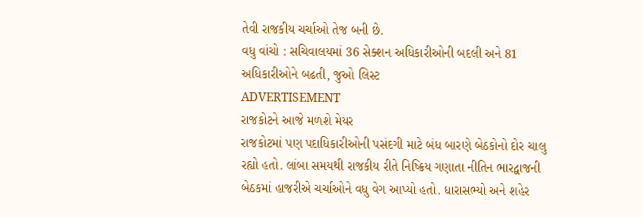તેવી રાજકીય ચર્ચાઓ તેજ બની છે.
વધુ વાંચો : સચિવાલયમાં 36 સેક્શન અધિકારીઓની બદલી અને 81 અધિકારીઓને બઢતી, જુઓ લિસ્ટ
ADVERTISEMENT
રાજકોટને આજે મળશે મેયર
રાજકોટમાં પણ પદાધિકારીઓની પસંદગી માટે બંધ બારણે બેઠકોનો દોર ચાલુ રહ્યો હતો. લાંબા સમયથી રાજકીય રીતે નિષ્ક્રિય ગણાતા નીતિન ભારદ્વાજની બેઠકમાં હાજરીએ ચર્ચાઓને વધુ વેગ આપ્યો હતો. ધારાસભ્યો અને શહેર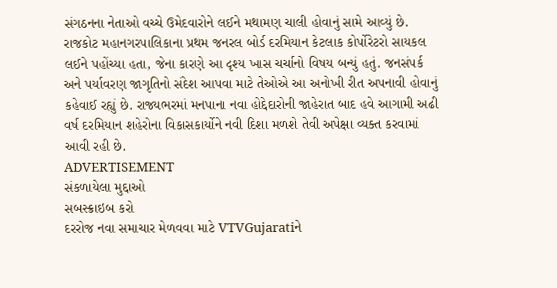સંગઠનના નેતાઓ વચ્ચે ઉમેદવારોને લઈને મથામણ ચાલી હોવાનું સામે આવ્યું છે. રાજકોટ મહાનગરપાલિકાના પ્રથમ જનરલ બોર્ડ દરમિયાન કેટલાક કોર્પોરેટરો સાયકલ લઈને પહોંચ્યા હતા, જેના કારણે આ દૃશ્ય ખાસ ચર્ચાનો વિષય બન્યું હતું. જનસંપર્ક અને પર્યાવરણ જાગૃતિનો સંદેશ આપવા માટે તેઓએ આ અનોખી રીત અપનાવી હોવાનું કહેવાઈ રહ્યું છે. રાજ્યભરમાં મનપાના નવા હોદ્દેદારોની જાહેરાત બાદ હવે આગામી અઢી વર્ષ દરમિયાન શહેરોના વિકાસકાર્યોને નવી દિશા મળશે તેવી અપેક્ષા વ્યક્ત કરવામાં આવી રહી છે.
ADVERTISEMENT
સંકળાયેલા મુદ્દાઓ
સબસ્ક્રાઇબ કરો
દરરોજ નવા સમાચાર મેળવવા માટે VTVGujaratiને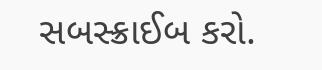સબસ્ક્રાઈબ કરો.